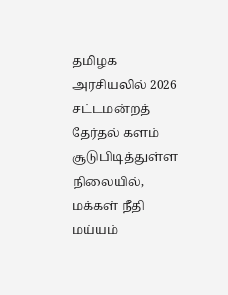தமிழக அரசியலில் 2026 சட்டமன்றத் தேர்தல் களம் சூடுபிடித்துள்ள நிலையில், மக்கள் நீதி மய்யம்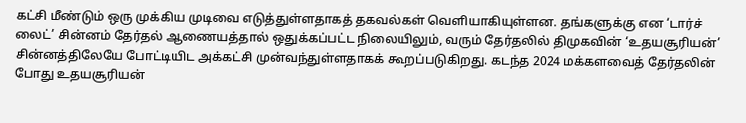கட்சி மீண்டும் ஒரு முக்கிய முடிவை எடுத்துள்ளதாகத் தகவல்கள் வெளியாகியுள்ளன. தங்களுக்கு என ‘டார்ச் லைட்’ சின்னம் தேர்தல் ஆணையத்தால் ஒதுக்கப்பட்ட நிலையிலும், வரும் தேர்தலில் திமுகவின் ‘உதயசூரியன்’ சின்னத்திலேயே போட்டியிட அக்கட்சி முன்வந்துள்ளதாகக் கூறப்படுகிறது. கடந்த 2024 மக்களவைத் தேர்தலின் போது உதயசூரியன்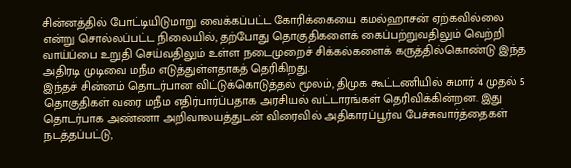சின்னத்தில் போட்டியிடுமாறு வைக்கப்பட்ட கோரிக்கையை கமல்ஹாசன் ஏற்கவில்லை என்று சொல்லப்பட்ட நிலையில், தற்போது தொகுதிகளைக் கைப்பற்றுவதிலும் வெற்றி வாய்ப்பை உறுதி செய்வதிலும் உள்ள நடைமுறைச் சிக்கல்களைக் கருத்தில்கொண்டு இந்த அதிரடி முடிவை மநீம எடுத்துள்ளதாகத் தெரிகிறது.
இந்தச் சின்னம் தொடர்பான விட்டுக்கொடுத்தல் மூலம், திமுக கூட்டணியில் சுமார் 4 முதல் 5 தொகுதிகள் வரை மநீம எதிர்பார்ப்பதாக அரசியல் வட்டாரங்கள் தெரிவிக்கின்றன. இது தொடர்பாக அண்ணா அறிவாலயத்துடன் விரைவில் அதிகாரப்பூர்வ பேச்சுவார்த்தைகள் நடத்தப்பட்டு,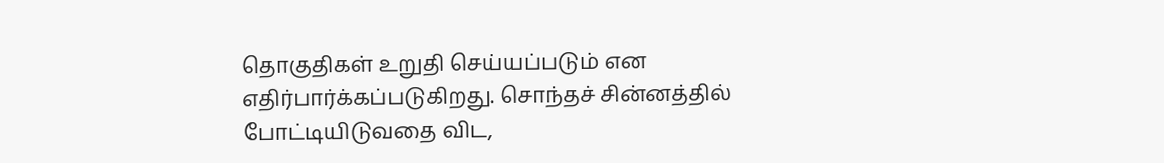தொகுதிகள் உறுதி செய்யப்படும் என எதிர்பார்க்கப்படுகிறது. சொந்தச் சின்னத்தில் போட்டியிடுவதை விட,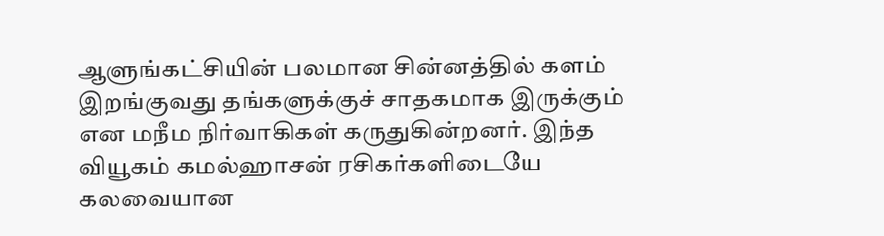ஆளுங்கட்சியின் பலமான சின்னத்தில் களம் இறங்குவது தங்களுக்குச் சாதகமாக இருக்கும் என மநீம நிர்வாகிகள் கருதுகின்றனர். இந்த வியூகம் கமல்ஹாசன் ரசிகர்களிடையே கலவையான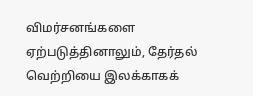விமர்சனங்களை ஏற்படுத்தினாலும், தேர்தல் வெற்றியை இலக்காகக்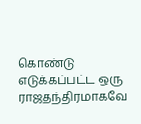கொண்டு எடுக்கப்பட்ட ஒரு ராஜதந்திரமாகவே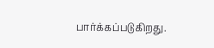பார்க்கப்படுகிறது.